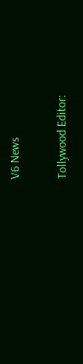V6 News

Tollywood Editor: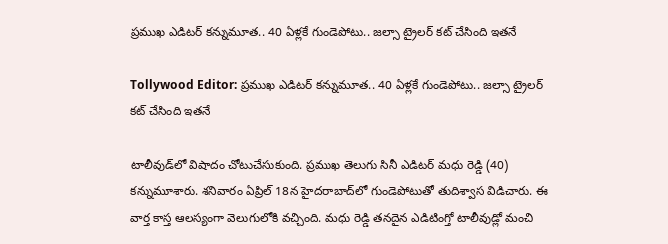ప్రముఖ ఎడిటర్ కన్నుమూత.. 40 ఏళ్లకే గుండెపోటు.. జల్సా ట్రైలర్ కట్ చేసింది ఇతనే

Tollywood Editor: ప్రముఖ ఎడిటర్ కన్నుమూత.. 40 ఏళ్లకే గుండెపోటు.. జల్సా ట్రైలర్ కట్ చేసింది ఇతనే

టాలీవుడ్‌లో విషాదం చోటుచేసుకుంది. ప్రముఖ తెలుగు సినీ ఎడిటర్ మధు రెడ్డి (40) కన్నుమూశారు. శనివారం ఏప్రిల్ 18న హైదరాబాద్‌లో గుండెపోటుతో తుదిశ్వాస విడిచారు. ఈ వార్త కాస్త ఆలస్యంగా వెలుగులోకి వచ్చింది. మధు రెడ్డి తనదైన ఎడిటింగ్తో టాలీవుడ్లో మంచి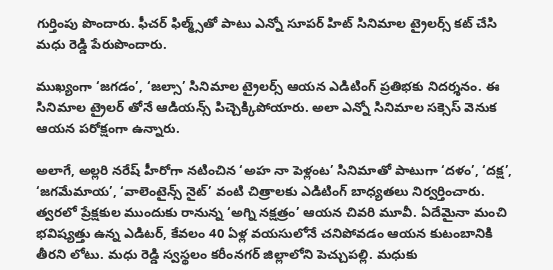గుర్తింపు పొందారు. ఫీచర్ ఫిల్మ్స్‌తో పాటు ఎన్నో సూపర్ హిట్ సినిమాల ట్రైలర్స్ కట్ చేసి మధు రెడ్డి పేరుపొందారు.

ముఖ్యంగా ‘జగడం’, ‘జల్సా’ సినిమాల ట్రైలర్స్ ఆయన ఎడిటింగ్ ప్రతిభకు నిదర్శనం. ఈ సినిమాల ట్రైలర్ తోనే ఆడియన్స్ పిచ్చెక్కిపోయారు. అలా ఎన్నో సినిమాల సక్సెస్ వెనుక ఆయన పరోక్షంగా ఉన్నారు.

అలాగే, అల్లరి నరేష్ హీరోగా నటించిన ‘అహ నా పెళ్లంట’ సినిమాతో పాటుగా ‘దళం’, ‘దక్ష’, ‘జగమేమాయ’, ‘వాలెంటైన్స్ నైట్’ వంటి చిత్రాలకు ఎడిటింగ్ బాధ్యతలు నిర్వర్తించారు. త్వరలో ప్రేక్షకుల ముందుకు రానున్న ‘అగ్ని నక్షత్రం’ ఆయన చివరి మూవీ. ఏదేమైనా మంచి భవిష్యత్తు ఉన్న ఎడిటర్, కేవలం 40 ఏళ్ల వయసులోనే చనిపోవడం ఆయన కుటంబానికి తీరని లోటు. మధు రెడ్డి స్వస్థలం కరీంనగర్ జిల్లాలోని పెచ్చుపల్లి. మధుకు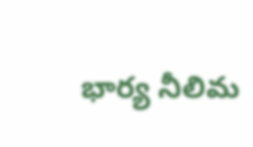భార్య నీలిమ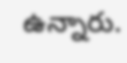ఉన్నారు.